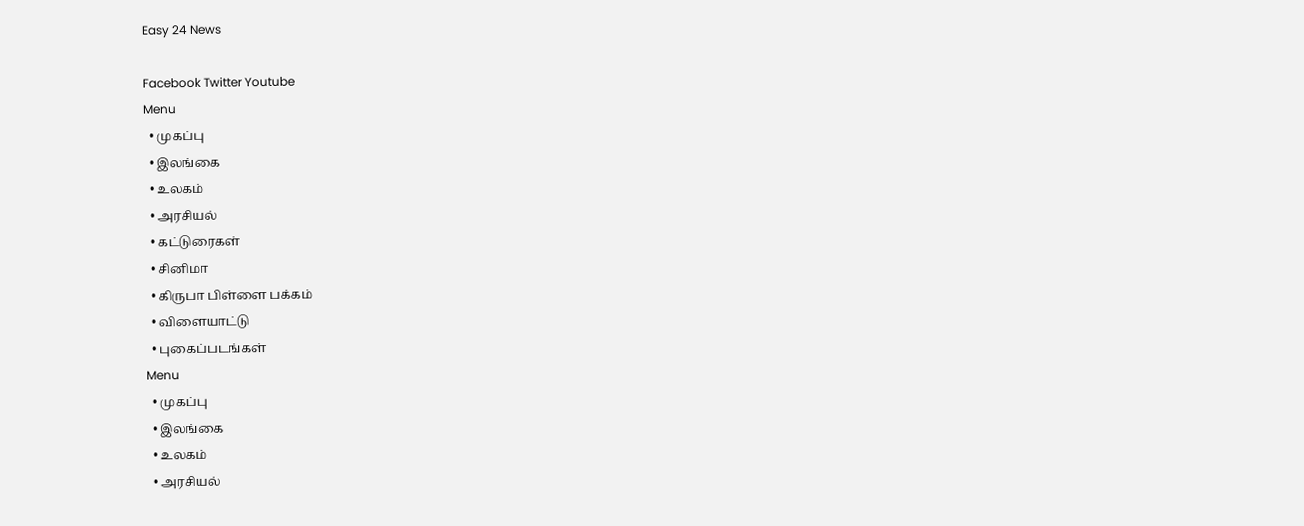Easy 24 News

Facebook Twitter Youtube
Menu
  • முகப்பு
  • இலங்கை
  • உலகம்
  • அரசியல்
  • கட்டுரைகள்
  • சினிமா
  • கிருபா பிள்ளை பக்கம்
  • விளையாட்டு
  • புகைப்படங்கள்
Menu
  • முகப்பு
  • இலங்கை
  • உலகம்
  • அரசியல்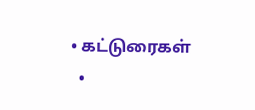• கட்டுரைகள்
  •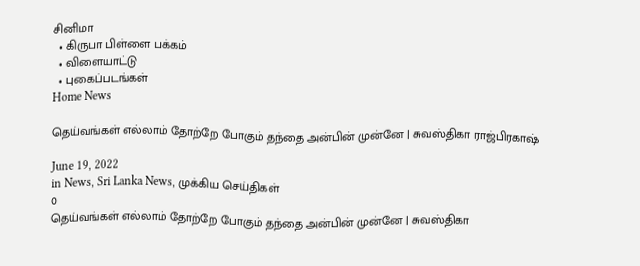சினிமா
  • கிருபா பிள்ளை பக்கம்
  • விளையாட்டு
  • புகைப்படங்கள்
Home News

தெய்வங்கள் எல்லாம் தோற்றே போகும் தந்தை அன்பின் முன்னே | சுவஸ்திகா ராஜ்பிரகாஷ்

June 19, 2022
in News, Sri Lanka News, முக்கிய செய்திகள்
0
தெய்வங்கள் எல்லாம் தோற்றே போகும் தந்தை அன்பின் முன்னே | சுவஸ்திகா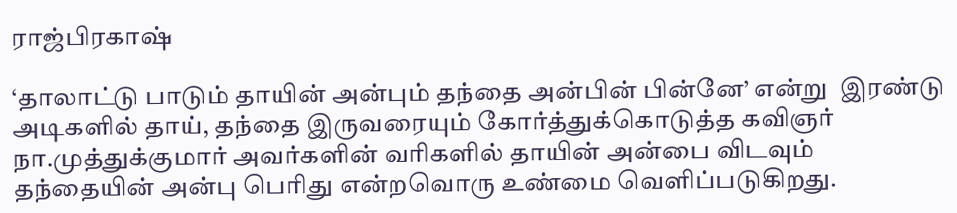ராஜ்பிரகாஷ்

‘தாலாட்டு பாடும் தாயின் அன்பும் தந்தை அன்பின் பின்னே’ என்று  இரண்டு அடிகளில் தாய், தந்தை இருவரையும் கோர்த்துக்கொடுத்த கவிஞர் நா.முத்துக்குமார் அவர்களின் வரிகளில் தாயின் அன்பை விடவும் தந்தையின் அன்பு பெரிது என்றவொரு உண்மை வெளிப்படுகிறது.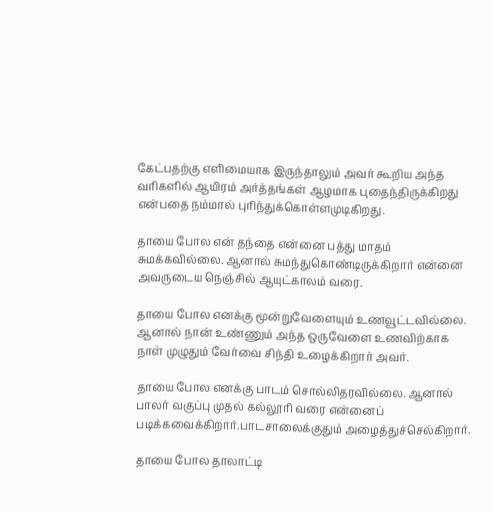கேட்பதற்கு எளிமையாக இருந்தாலும் அவர் கூறிய அந்த வரிகளில் ஆயிரம் அர்த்தங்கள் ஆழமாக புதைந்திருக்கிறது என்பதை நம்மால் புரிந்துக்கொள்ளமுடிகிறது.

தாயை போல என் தந்தை என்னை பத்து மாதம் சுமக்கவில்லை. ஆனால் சுமந்துகொண்டிருக்கிறார் என்னை அவருடைய நெஞ்சில் ஆயுட்காலம் வரை.

தாயை போல எனக்கு மூன்றுவேளையும் உணவூட்டவில்லை. ஆனால் நான் உண்ணும் அந்த ஒருவேளை உணவிற்காக நாள் முழுதும் வேர்வை சிந்தி உழைக்கிறார் அவர்.

தாயை போல எனக்கு பாடம் சொல்லிதரவில்லை. ஆனால் பாலர் வகுப்பு முதல் கல்லூரி வரை என்னைப் படிக்கவைக்கிறார்.பாடசாலைக்குதும் அழைத்துச்செல்கிறார்.

தாயை போல தாலாட்டி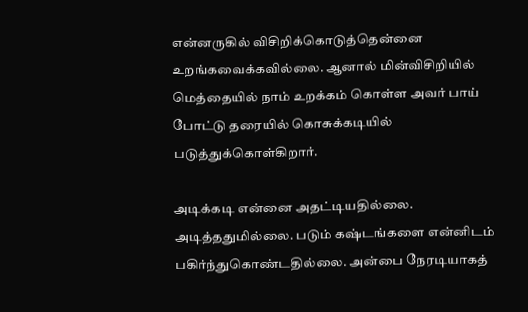என்னருகில் விசிறிக்கொடுத்தென்னை உறங்கவைக்கவில்லை. ஆனால் மின்விசிறியில் மெத்தையில் நாம் உறக்கம் கொள்ள அவர் பாய் போட்டு தரையில் கொசுக்கடியில் படுத்துக்கொள்கிறார்.

அடிக்கடி என்னை அதட்டியதில்லை. அடித்ததுமில்லை. படும் கஷ்டங்களை என்னிடம் பகிர்ந்துகொண்டதில்லை. அன்பை நேரடியாகத்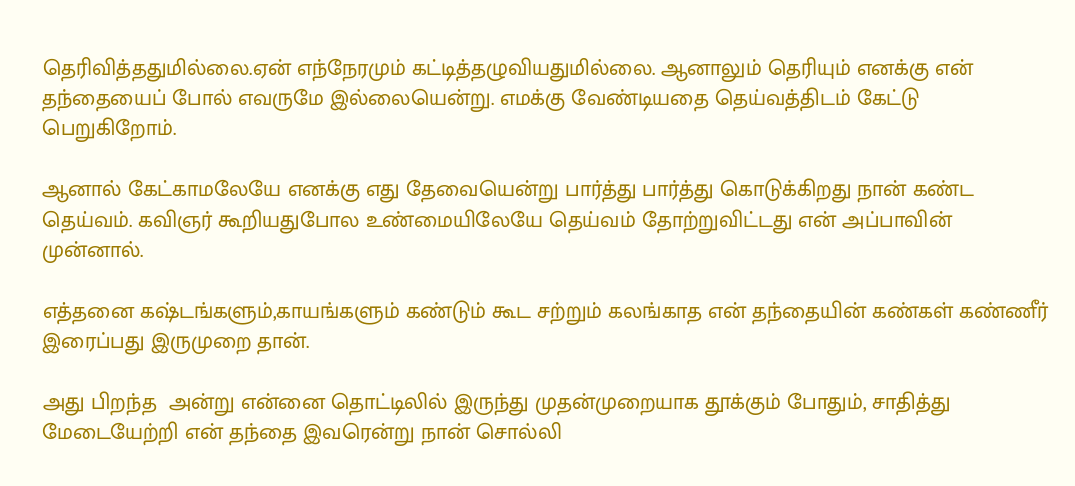தெரிவித்ததுமில்லை.ஏன் எந்நேரமும் கட்டித்தழுவியதுமில்லை. ஆனாலும் தெரியும் எனக்கு என் தந்தையைப் போல் எவருமே இல்லையென்று. எமக்கு வேண்டியதை தெய்வத்திடம் கேட்டு பெறுகிறோம்.

ஆனால் கேட்காமலேயே எனக்கு எது தேவையென்று பார்த்து பார்த்து கொடுக்கிறது நான் கண்ட தெய்வம். கவிஞர் கூறியதுபோல உண்மையிலேயே தெய்வம் தோற்றுவிட்டது என் அப்பாவின் முன்னால்.

எத்தனை கஷ்டங்களும்,காயங்களும் கண்டும் கூட சற்றும் கலங்காத என் தந்தையின் கண்கள் கண்ணீர் இரைப்பது இருமுறை தான்.

அது பிறந்த  அன்று என்னை தொட்டிலில் இருந்து முதன்முறையாக தூக்கும் போதும், சாதித்து மேடையேற்றி என் தந்தை இவரென்று நான் சொல்லி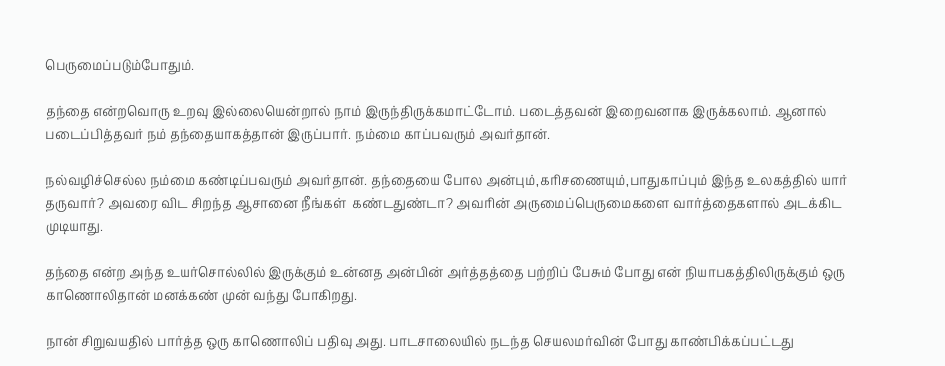பெருமைப்படும்போதும்.

தந்தை என்றவொரு உறவு இல்லையென்றால் நாம் இருந்திருக்கமாட்டோம். படைத்தவன் இறைவனாக இருக்கலாம். ஆனால் படைப்பித்தவர் நம் தந்தையாகத்தான் இருப்பார். நம்மை காப்பவரும் அவர்தான்.

நல்வழிச்செல்ல நம்மை கண்டிப்பவரும் அவர்தான். தந்தையை போல அன்பும்,கரிசணையும்,பாதுகாப்பும் இந்த உலகத்தில் யார் தருவார்? அவரை விட சிறந்த ஆசானை நீங்கள்  கண்டதுண்டா? அவரின் அருமைப்பெருமைகளை வார்த்தைகளால் அடக்கிட முடியாது.

தந்தை என்ற அந்த உயர்சொல்லில் இருக்கும் உன்னத அன்பின் அர்த்தத்தை பற்றிப் பேசும் போது என் நியாபகத்திலிருக்கும் ஒரு காணொலிதான் மனக்கண் முன் வந்து போகிறது.

நான் சிறுவயதில் பார்த்த ஒரு காணொலிப் பதிவு அது. பாடசாலையில் நடந்த செயலமர்வின் போது காண்பிக்கப்பட்டது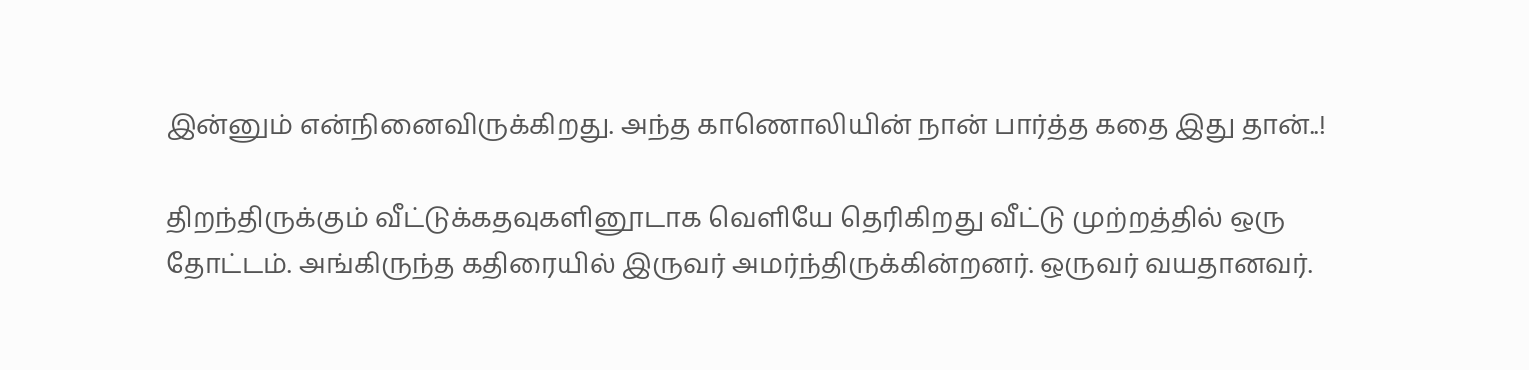இன்னும் என்நினைவிருக்கிறது. அந்த காணொலியின் நான் பார்த்த கதை இது தான்..!

திறந்திருக்கும் வீட்டுக்கதவுகளினூடாக வெளியே தெரிகிறது வீட்டு முற்றத்தில் ஒரு தோட்டம். அங்கிருந்த கதிரையில் இருவர் அமர்ந்திருக்கின்றனர். ஒருவர் வயதானவர்.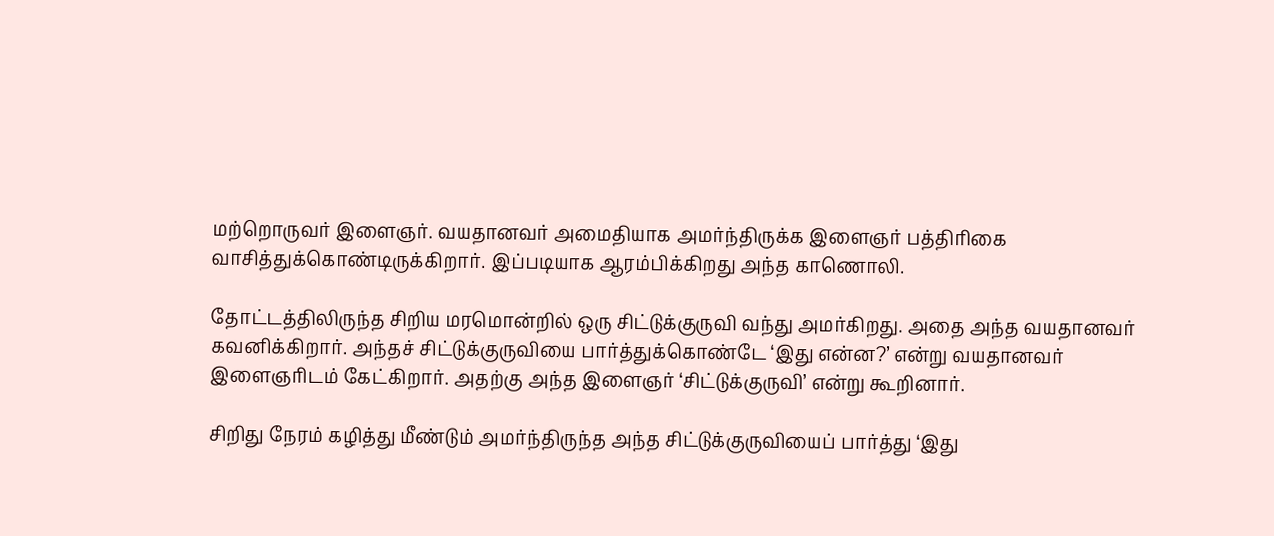மற்றொருவர் இளைஞர். வயதானவர் அமைதியாக அமர்ந்திருக்க இளைஞர் பத்திரிகை வாசித்துக்கொண்டிருக்கிறார். இப்படியாக ஆரம்பிக்கிறது அந்த காணொலி.

தோட்டத்திலிருந்த சிறிய மரமொன்றில் ஒரு சிட்டுக்குருவி வந்து அமர்கிறது. அதை அந்த வயதானவர் கவனிக்கிறார். அந்தச் சிட்டுக்குருவியை பார்த்துக்கொண்டே ‘இது என்ன?’ என்று வயதானவர் இளைஞரிடம் கேட்கிறார். அதற்கு அந்த இளைஞர் ‘சிட்டுக்குருவி’ என்று கூறினார்.

சிறிது நேரம் கழித்து மீண்டும் அமர்ந்திருந்த அந்த சிட்டுக்குருவியைப் பார்த்து ‘இது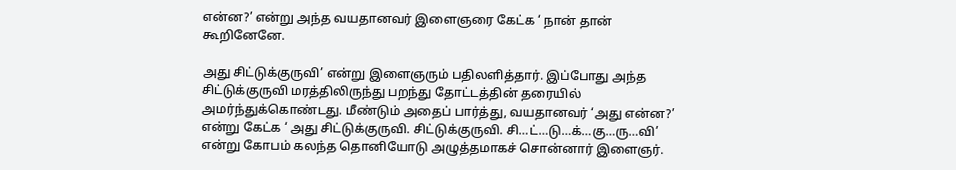என்ன?’ என்று அந்த வயதானவர் இளைஞரை கேட்க ‘ நான் தான் கூறினேனே.

அது சிட்டுக்குருவி’ என்று இளைஞரும் பதிலளித்தார். இப்போது அந்த சிட்டுக்குருவி மரத்திலிருந்து பறந்து தோட்டத்தின் தரையில் அமர்ந்துக்கொண்டது. மீண்டும் அதைப் பார்த்து, வயதானவர் ‘அது என்ன?’ என்று கேட்க ‘ அது சிட்டுக்குருவி. சிட்டுக்குருவி. சி…ட்…டு…க்…கு…ரு…வி’ என்று கோபம் கலந்த தொனியோடு அழுத்தமாகச் சொன்னார் இளைஞர்.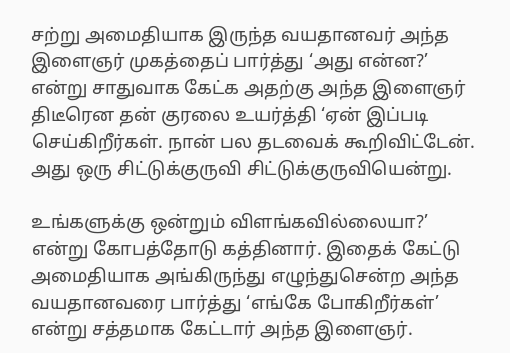சற்று அமைதியாக இருந்த வயதானவர் அந்த இளைஞர் முகத்தைப் பார்த்து ‘அது என்ன?’ என்று சாதுவாக கேட்க அதற்கு அந்த இளைஞர் திடீரென தன் குரலை உயர்த்தி ‘ஏன் இப்படி செய்கிறீர்கள். நான் பல தடவைக் கூறிவிட்டேன். அது ஒரு சிட்டுக்குருவி சிட்டுக்குருவியென்று.

உங்களுக்கு ஒன்றும் விளங்கவில்லையா?’ என்று கோபத்தோடு கத்தினார். இதைக் கேட்டு அமைதியாக அங்கிருந்து எழுந்துசென்ற அந்த வயதானவரை பார்த்து ‘எங்கே போகிறீர்கள்’ என்று சத்தமாக கேட்டார் அந்த இளைஞர்.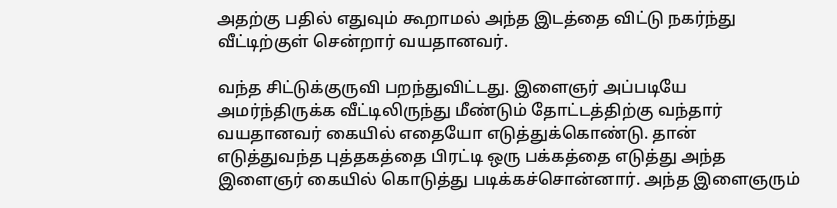அதற்கு பதில் எதுவும் கூறாமல் அந்த இடத்தை விட்டு நகர்ந்து வீட்டிற்குள் சென்றார் வயதானவர்.

வந்த சிட்டுக்குருவி பறந்துவிட்டது. இளைஞர் அப்படியே அமர்ந்திருக்க வீட்டிலிருந்து மீண்டும் தோட்டத்திற்கு வந்தார் வயதானவர் கையில் எதையோ எடுத்துக்கொண்டு. தான் எடுத்துவந்த புத்தகத்தை பிரட்டி ஒரு பக்கத்தை எடுத்து அந்த இளைஞர் கையில் கொடுத்து படிக்கச்சொன்னார். அந்த இளைஞரும்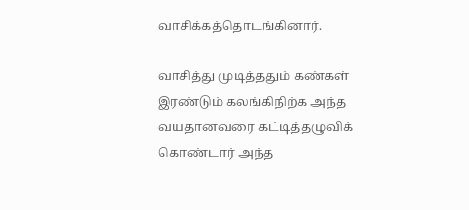வாசிக்கத்தொடங்கினார்.

வாசித்து முடித்ததும் கண்கள் இரண்டும் கலங்கிநிற்க அந்த வயதானவரை கட்டித்தழுவிக் கொண்டார் அந்த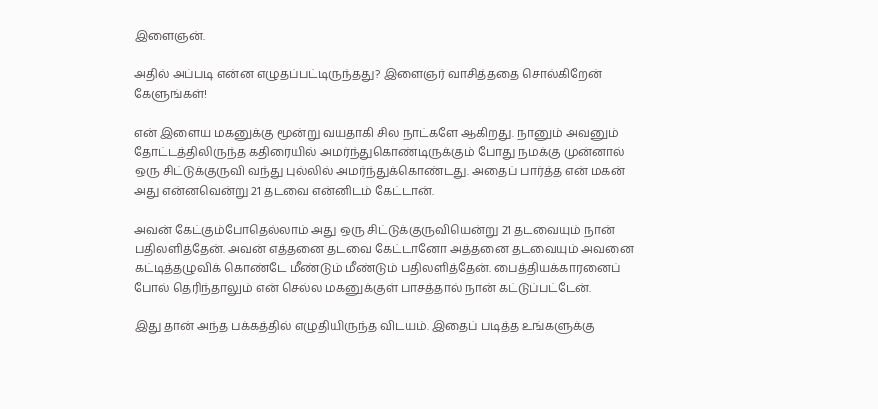இளைஞன்.

அதில் அப்படி என்ன எழுதப்பட்டிருந்தது? இளைஞர் வாசித்ததை சொல்கிறேன் கேளுங்கள்!

என் இளைய மகனுக்கு மூன்று வயதாகி சில நாட்களே ஆகிறது. நானும் அவனும் தோட்டத்திலிருந்த கதிரையில் அமர்ந்துகொண்டிருக்கும் போது நமக்கு முன்னால் ஒரு சிட்டுக்குருவி வந்து புல்லில் அமர்ந்துக்கொண்டது. அதைப் பார்த்த என் மகன் அது என்னவென்று 21 தடவை என்னிடம் கேட்டான்.

அவன் கேட்கும்போதெல்லாம் அது ஒரு சிட்டுக்குருவியென்று 21 தடவையும் நான் பதிலளித்தேன். அவன் எத்தனை தடவை கேட்டானோ அத்தனை தடவையும் அவனை கட்டித்தழுவிக் கொண்டே மீண்டும் மீண்டும் பதிலளித்தேன். பைத்தியக்காரனைப் போல் தெரிந்தாலும் என் செல்ல மகனுக்குள் பாசத்தால் நான் கட்டுப்பட்டேன்.

இது தான் அந்த பக்கத்தில் எழுதியிருந்த விடயம். இதைப் படித்த உங்களுக்கு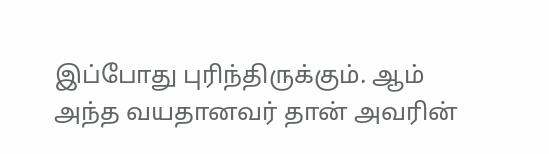இப்போது புரிந்திருக்கும். ஆம் அந்த வயதானவர் தான் அவரின்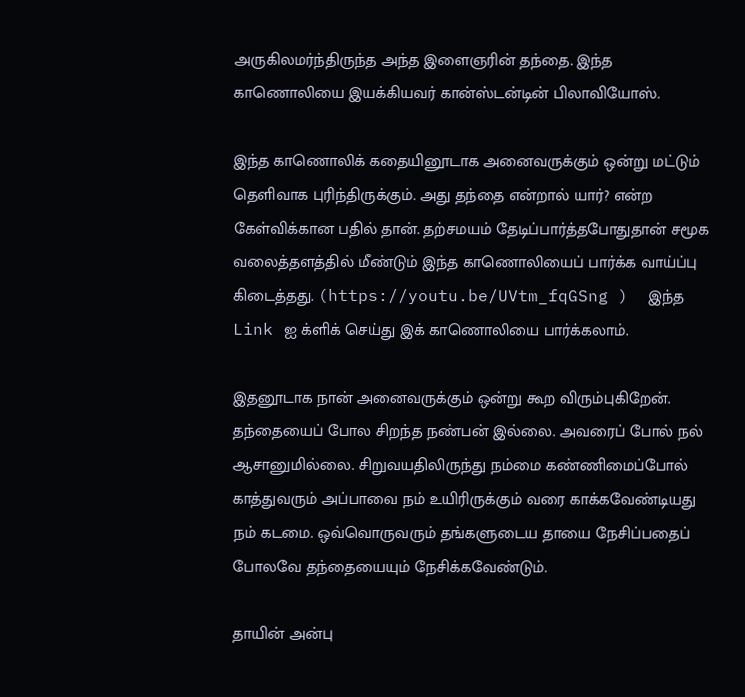அருகிலமர்ந்திருந்த அந்த இளைஞரின் தந்தை. இந்த காணொலியை இயக்கியவர் கான்ஸ்டன்டின் பிலாவியோஸ்.

இந்த காணொலிக் கதையினூடாக அனைவருக்கும் ஒன்று மட்டும் தெளிவாக புரிந்திருக்கும். அது தந்தை என்றால் யார்? என்ற கேள்விக்கான பதில் தான். தற்சமயம் தேடிப்பார்த்தபோதுதான் சமூக வலைத்தளத்தில் மீண்டும் இந்த காணொலியைப் பார்க்க வாய்ப்பு கிடைத்தது. (https://youtu.be/UVtm_fqGSng )  இந்த  Link ஐ க்ளிக் செய்து இக் காணொலியை பார்க்கலாம்.

இதனூடாக நான் அனைவருக்கும் ஒன்று கூற விரும்புகிறேன். தந்தையைப் போல சிறந்த நண்பன் இல்லை. அவரைப் போல் நல் ஆசானுமில்லை. சிறுவயதிலிருந்து நம்மை கண்ணிமைப்போல் காத்துவரும் அப்பாவை நம் உயிரிருக்கும் வரை காக்கவேண்டியது நம் கடமை. ஒவ்வொருவரும் தங்களுடைய தாயை நேசிப்பதைப் போலவே தந்தையையும் நேசிக்கவேண்டும்.

தாயின் அன்பு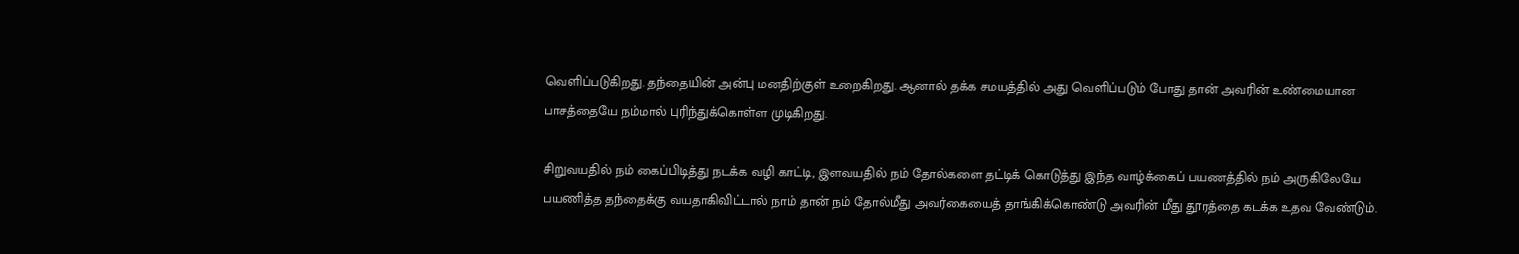வெளிப்படுகிறது. தந்தையின் அன்பு மனதிற்குள் உறைகிறது. ஆனால் தக்க சமயத்தில் அது வெளிப்படும் போது தான் அவரின் உண்மையான பாசத்தையே நம்மால் புரிந்துக்கொள்ள முடிகிறது.

சிறுவயதில் நம் கைப்பிடித்து நடக்க வழி காட்டி, இளவயதில் நம் தோல்களை தட்டிக் கொடுத்து இந்த வாழ்க்கைப் பயணத்தில் நம் அருகிலேயே பயணித்த தந்தைக்கு வயதாகிவிட்டால் நாம் தான் நம் தோல்மீது அவர்கையைத் தாங்கிக்கொண்டு அவரின் மீது தூரத்தை கடக்க உதவ வேண்டும்.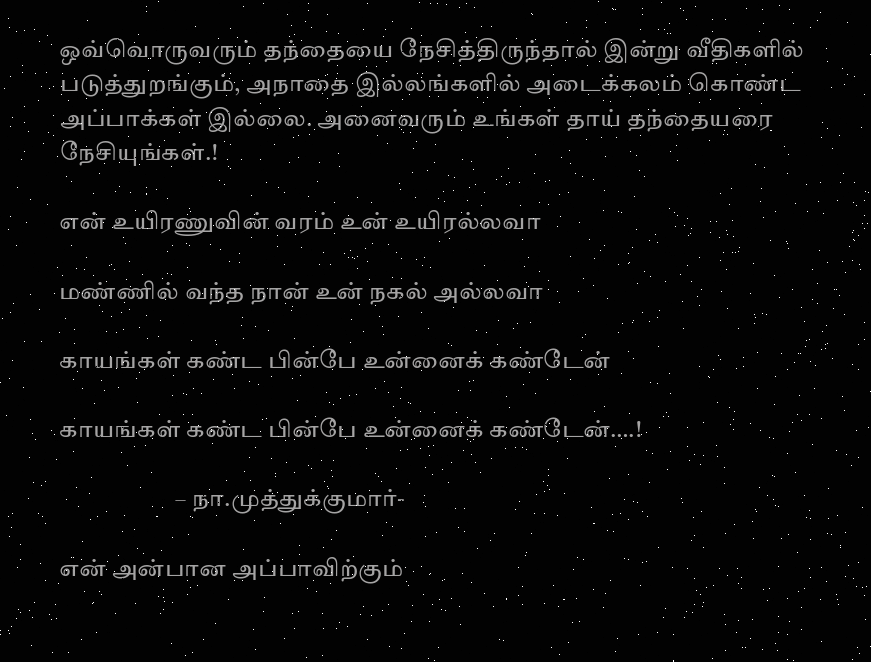ஒவ்வொருவரும் தந்தையை நேசித்திருந்தால் இன்று வீதிகளில் படுத்துறங்கும், அநாதை இல்லங்களில் அடைக்கலம் கொண்ட அப்பாக்கள் இல்லை. அனைவரும் உங்கள் தாய் தந்தையரை நேசியுங்கள்.!

என் உயிரணுவின் வரம் உன் உயிரல்லவா

மண்ணில் வந்த நான் உன் நகல் அல்லவா

காயங்கள் கண்ட பின்பே உன்னைக் கண்டேன்

காயங்கள் கண்ட பின்பே உன்னைக் கண்டேன்….!

                        – நா.முத்துக்குமார்-

என் அன்பான அப்பாவிற்கும்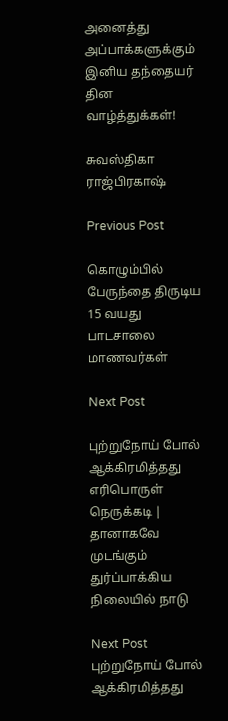அனைத்து அப்பாக்களுக்கும்  இனிய தந்தையர் தின வாழ்த்துக்கள்!

சுவஸ்திகா ராஜ்பிரகாஷ்

Previous Post

கொழும்பில் பேருந்தை திருடிய 15 வயது பாடசாலை மாணவர்கள்

Next Post

புற்றுநோய் போல் ஆக்கிரமித்தது எரிபொருள் நெருக்கடி | தானாகவே முடங்கும் துர்ப்பாக்கிய நிலையில் நாடு

Next Post
புற்றுநோய் போல் ஆக்கிரமித்தது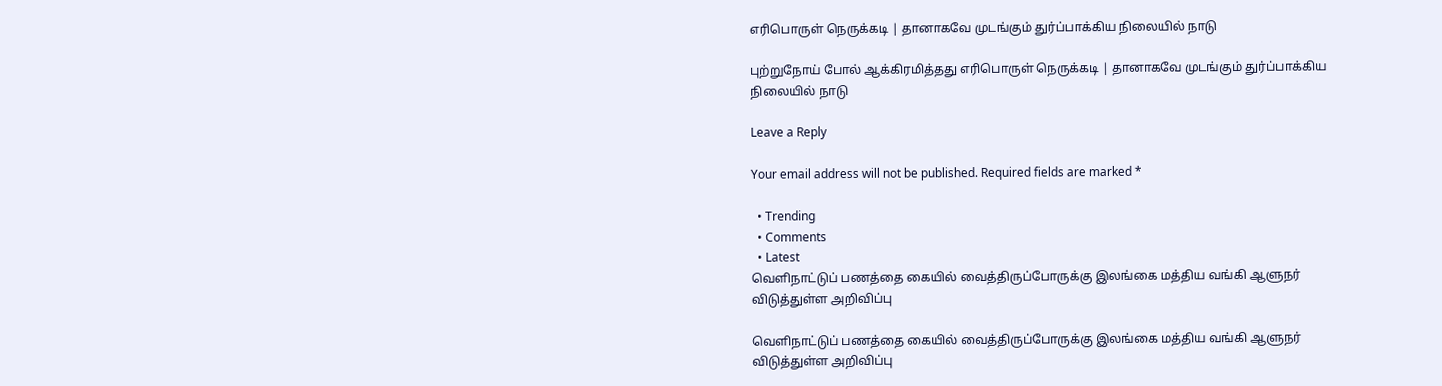எரிபொருள் நெருக்கடி | தானாகவே முடங்கும் துர்ப்பாக்கிய நிலையில் நாடு

புற்றுநோய் போல் ஆக்கிரமித்தது எரிபொருள் நெருக்கடி | தானாகவே முடங்கும் துர்ப்பாக்கிய நிலையில் நாடு

Leave a Reply

Your email address will not be published. Required fields are marked *

  • Trending
  • Comments
  • Latest
வெளிநாட்டுப் பணத்தை கையில் வைத்திருப்போருக்கு இலங்கை மத்திய வங்கி ஆளுநர் விடுத்துள்ள அறிவிப்பு

வெளிநாட்டுப் பணத்தை கையில் வைத்திருப்போருக்கு இலங்கை மத்திய வங்கி ஆளுநர் விடுத்துள்ள அறிவிப்பு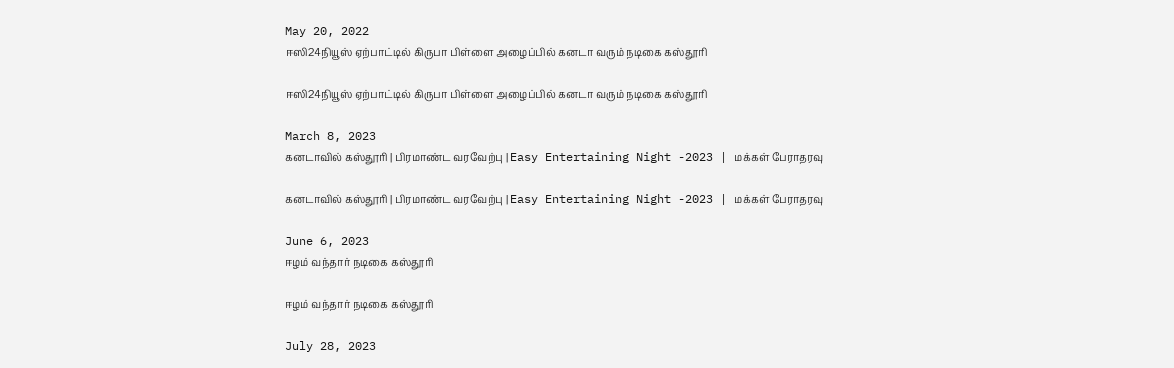May 20, 2022
ஈஸி24நியூஸ் ஏற்பாட்டில் கிருபா பிள்ளை அழைப்பில் கனடா வரும் நடிகை கஸ்தூரி

ஈஸி24நியூஸ் ஏற்பாட்டில் கிருபா பிள்ளை அழைப்பில் கனடா வரும் நடிகை கஸ்தூரி

March 8, 2023
கனடாவில் கஸ்தூரி | பிரமாண்ட வரவேற்பு | Easy Entertaining Night -2023 | மக்கள் பேராதரவு

கனடாவில் கஸ்தூரி | பிரமாண்ட வரவேற்பு | Easy Entertaining Night -2023 | மக்கள் பேராதரவு

June 6, 2023
ஈழம் வந்தார் நடிகை கஸ்தூரி

ஈழம் வந்தார் நடிகை கஸ்தூரி

July 28, 2023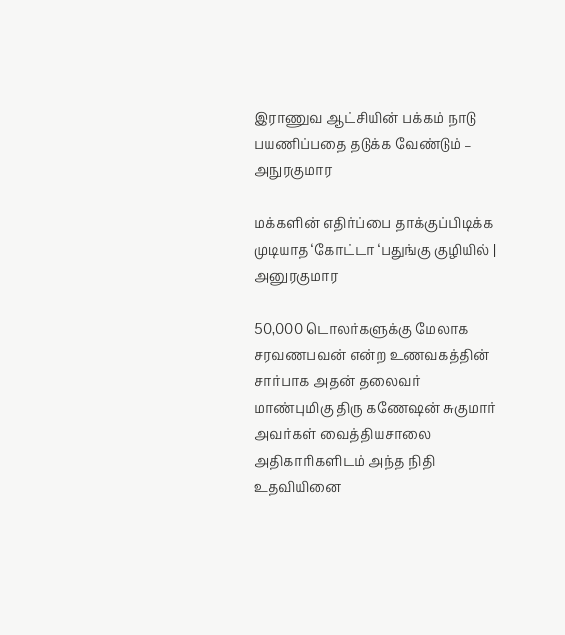இராணுவ ஆட்சியின் பக்கம் நாடு பயணிப்பதை தடுக்க வேண்டும் – அநுரகுமார

மக்களின் எதிர்ப்பை தாக்குப்பிடிக்க முடியாத ‘கோட்டா ‘பதுங்கு குழியில் | அனுரகுமார

50,000 டொலர்களுக்கு மேலாக சரவணபவன் என்ற உணவகத்தின் சார்பாக அதன் தலைவர் மாண்புமிகு திரு கணேஷன் சுகுமார் அவர்கள் வைத்தியசாலை அதிகாரிகளிடம் அந்த நிதி உதவியினை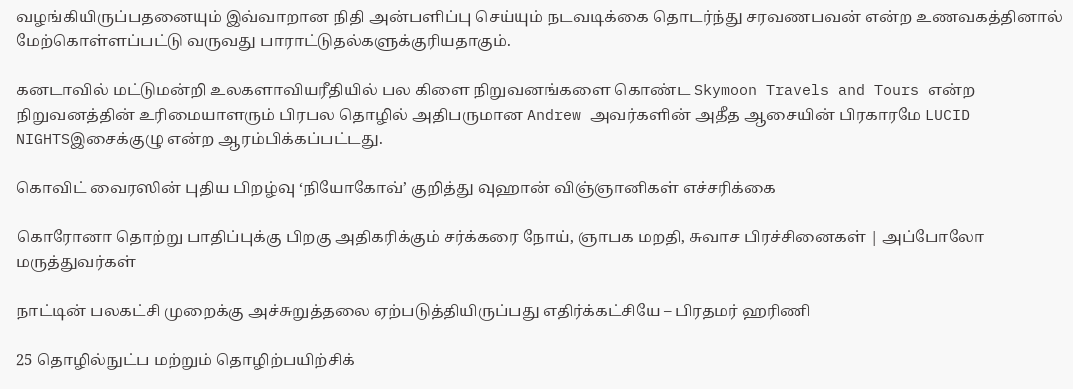வழங்கியிருப்பதனையும் இவ்வாறான நிதி அன்பளிப்பு செய்யும் நடவடிக்கை தொடர்ந்து சரவணபவன் என்ற உணவகத்தினால் மேற்கொள்ளப்பட்டு வருவது பாராட்டுதல்களுக்குரியதாகும்.

கனடாவில் மட்டுமன்றி உலகளாவியரீதியில் பல கிளை நிறுவனங்களை கொண்ட Skymoon Travels and Tours என்ற நிறுவனத்தின் உரிமையாளரும் பிரபல தொழில் அதிபருமான Andrew அவர்களின் அதீத ஆசையின் பிரகாரமே LUCID NIGHTSஇசைக்குழு என்ற ஆரம்பிக்கப்பட்டது.

கொவிட் வைரஸின் புதிய பிறழ்வு ‘நியோகோவ்’ குறித்து வுஹான் விஞ்ஞானிகள் எச்சரிக்கை

கொரோனா தொற்று பாதிப்புக்கு பிறகு அதிகரிக்கும் சர்க்கரை நோய், ஞாபக மறதி, சுவாச பிரச்சினைகள் | அப்போலோ மருத்துவர்கள்

நாட்டின் பலகட்சி முறைக்கு அச்சுறுத்தலை ஏற்படுத்தியிருப்பது எதிர்க்கட்சியே – பிரதமர் ஹரிணி

25 தொழில்நுட்ப மற்றும் தொழிற்பயிற்சிக்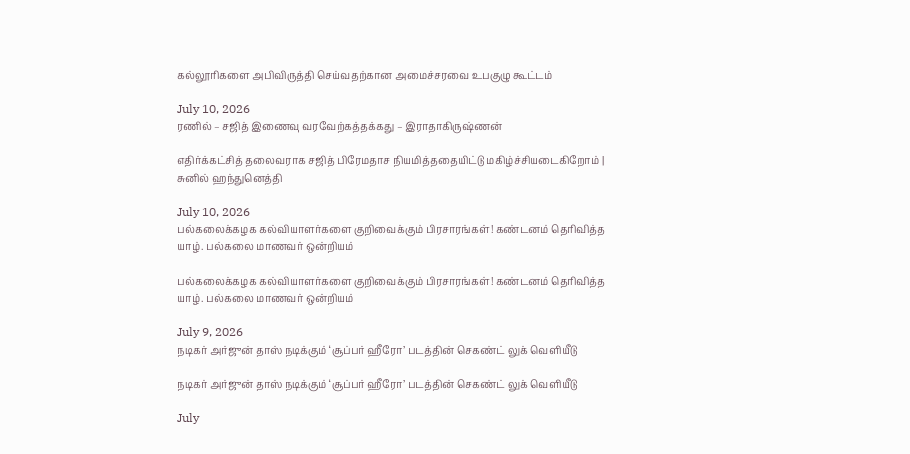கல்லூரிகளை அபிவிருத்தி செய்வதற்கான அமைச்சரவை உபகுழு கூட்டம்

July 10, 2026
ரணில் – சஜித் இணைவு வரவேற்கத்தக்கது – இராதாகிருஷ்ணன்

எதிர்க்கட்சித் தலைவராக சஜித் பிரேமதாச நியமித்ததையிட்டு மகிழ்ச்சியடைகிறோம் | சுனில் ஹந்துனெத்தி

July 10, 2026
பல்கலைக்கழக கல்வியாளர்களை குறிவைக்கும் பிரசாரங்கள்! கண்டனம் தெரிவித்த யாழ். பல்கலை மாணவர் ஒன்றியம்

பல்கலைக்கழக கல்வியாளர்களை குறிவைக்கும் பிரசாரங்கள்! கண்டனம் தெரிவித்த யாழ். பல்கலை மாணவர் ஒன்றியம்

July 9, 2026
நடிகர் அர்ஜுன் தாஸ் நடிக்கும் ‘சூப்பர் ஹீரோ’ படத்தின் செகண்ட் லுக் வெளியீடு

நடிகர் அர்ஜுன் தாஸ் நடிக்கும் ‘சூப்பர் ஹீரோ’ படத்தின் செகண்ட் லுக் வெளியீடு

July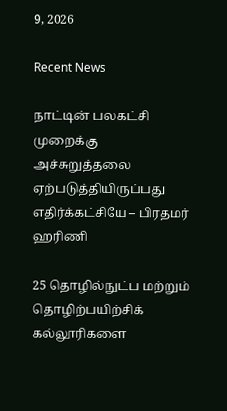9, 2026

Recent News

நாட்டின் பலகட்சி முறைக்கு அச்சுறுத்தலை ஏற்படுத்தியிருப்பது எதிர்க்கட்சியே – பிரதமர் ஹரிணி

25 தொழில்நுட்ப மற்றும் தொழிற்பயிற்சிக் கல்லூரிகளை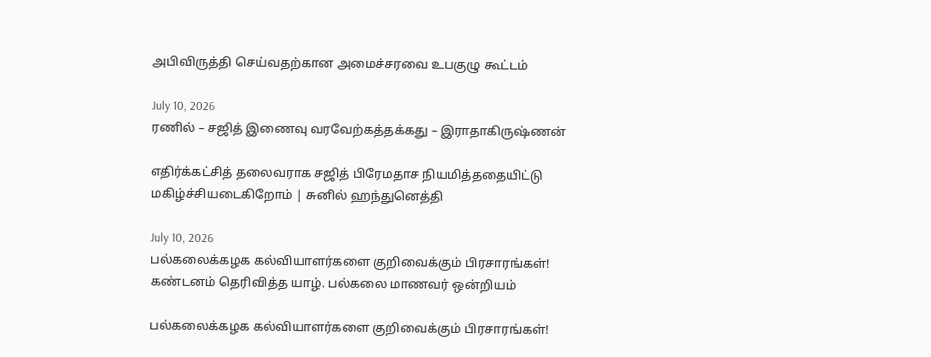அபிவிருத்தி செய்வதற்கான அமைச்சரவை உபகுழு கூட்டம்

July 10, 2026
ரணில் – சஜித் இணைவு வரவேற்கத்தக்கது – இராதாகிருஷ்ணன்

எதிர்க்கட்சித் தலைவராக சஜித் பிரேமதாச நியமித்ததையிட்டு மகிழ்ச்சியடைகிறோம் | சுனில் ஹந்துனெத்தி

July 10, 2026
பல்கலைக்கழக கல்வியாளர்களை குறிவைக்கும் பிரசாரங்கள்! கண்டனம் தெரிவித்த யாழ். பல்கலை மாணவர் ஒன்றியம்

பல்கலைக்கழக கல்வியாளர்களை குறிவைக்கும் பிரசாரங்கள்!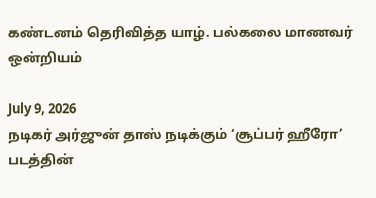கண்டனம் தெரிவித்த யாழ். பல்கலை மாணவர் ஒன்றியம்

July 9, 2026
நடிகர் அர்ஜுன் தாஸ் நடிக்கும் ‘சூப்பர் ஹீரோ’ படத்தின்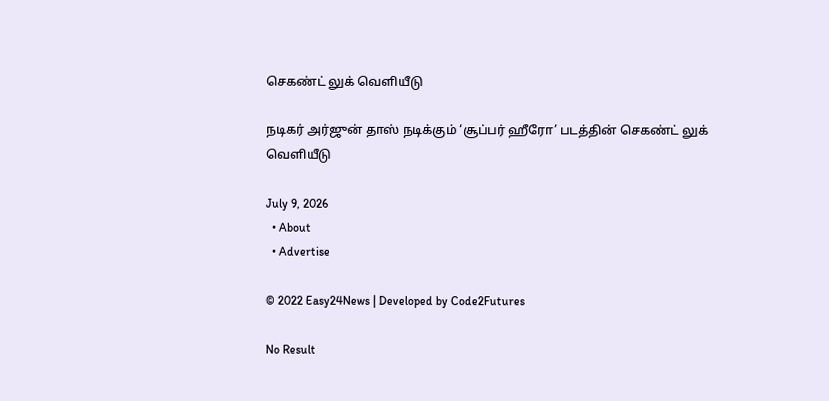செகண்ட் லுக் வெளியீடு

நடிகர் அர்ஜுன் தாஸ் நடிக்கும் ‘சூப்பர் ஹீரோ’ படத்தின் செகண்ட் லுக் வெளியீடு

July 9, 2026
  • About
  • Advertise

© 2022 Easy24News | Developed by Code2Futures

No Result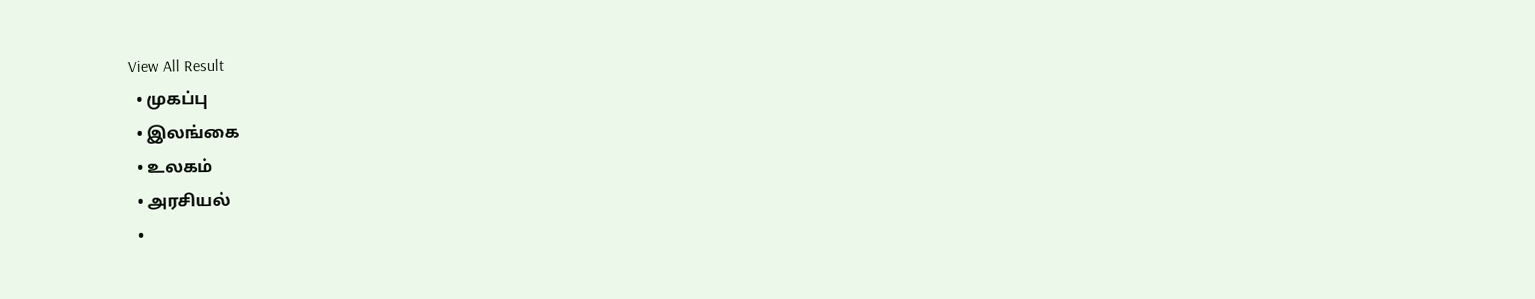View All Result
  • முகப்பு
  • இலங்கை
  • உலகம்
  • அரசியல்
  •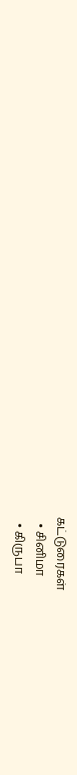கட்டுரைகள்
  • சினிமா
  • கிருபா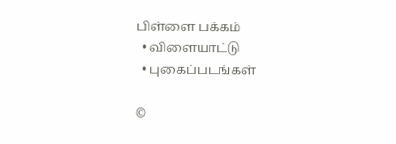பிள்ளை பக்கம்
  • விளையாட்டு
  • புகைப்படங்கள்

©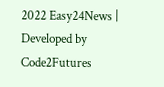2022 Easy24News | Developed by Code2Futures